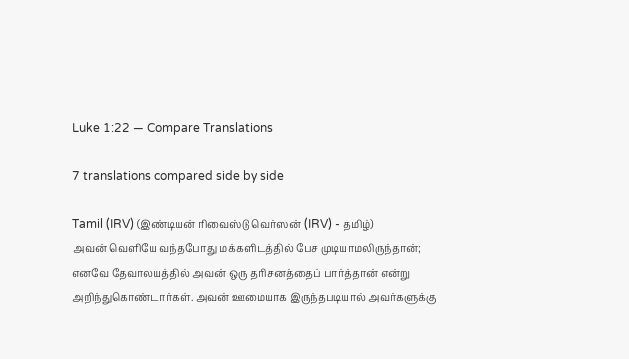Luke 1:22 — Compare Translations

7 translations compared side by side

Tamil (IRV) (இண்டியன் ரிவைஸ்டு வெர்ஸன் (IRV) - தமிழ்)
அவன் வெளியே வந்தபோது மக்களிடத்தில் பேச முடியாமலிருந்தான்; எனவே தேவாலயத்தில் அவன் ஒரு தரிசனத்தைப் பார்த்தான் என்று அறிந்துகொண்டார்கள். அவன் ஊமையாக இருந்தபடியால் அவர்களுக்கு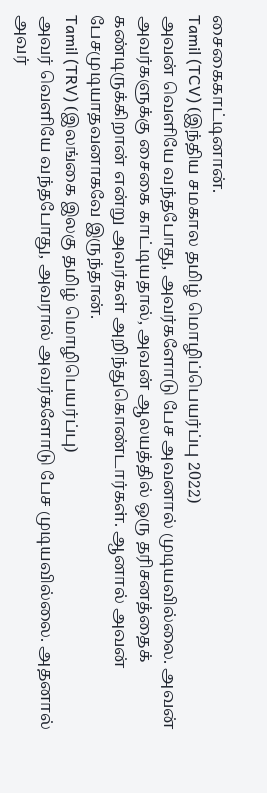சைகைகாட்டினான்.
Tamil (TCV) (இந்திய சமகால தமிழ் மொழிப்பெயர்ப்பு 2022)
அவன் வெளியே வந்தபோது, அவர்களோடு பேச அவனால் முடியவில்லை. அவன் அவர்களுக்கு சைகை காட்டியதால், அவன் ஆலயத்தில் ஒரு தரிசனத்தைக் கண்டிருக்கிறான் என்று அவர்கள் அறிந்துகொண்டார்கள். ஆனால் அவன் பேசமுடியாதவனாகவே இருந்தான்.
Tamil (TRV) (இலங்கை இலகு தமிழ் மொழிபெயர்ப்பு)
அவர் வெளியே வந்தபோது, அவரால் அவர்களோடு பேச முடியவில்லை. அதனால் அவர்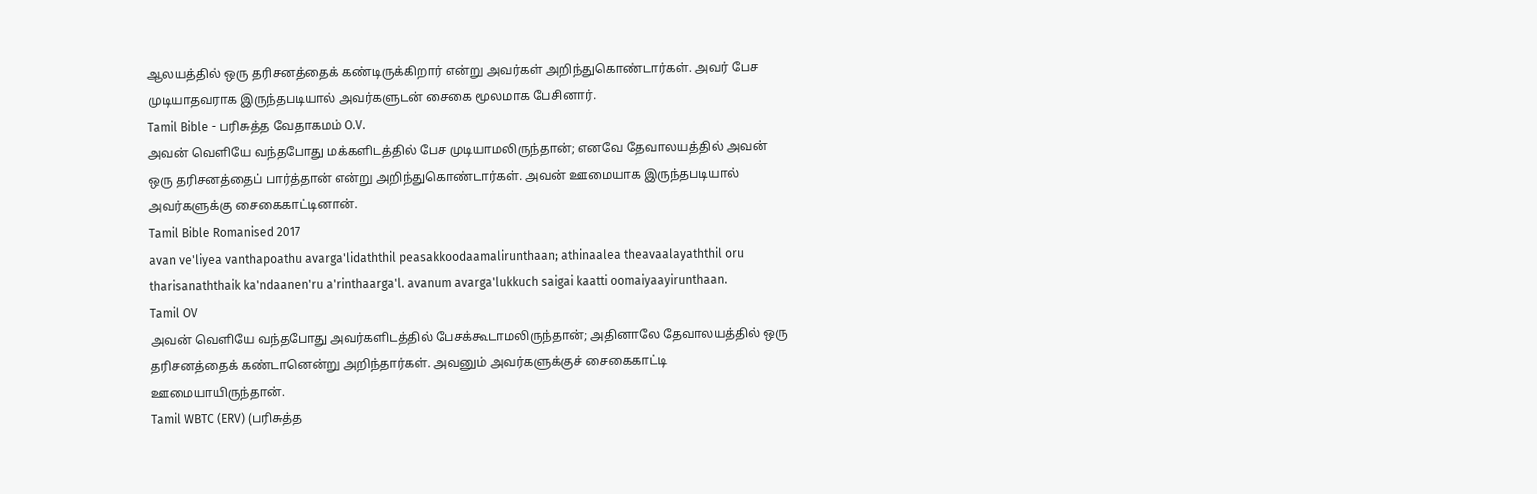ஆலயத்தில் ஒரு தரிசனத்தைக் கண்டிருக்கிறார் என்று அவர்கள் அறிந்துகொண்டார்கள். அவர் பேச முடியாதவராக இருந்தபடியால் அவர்களுடன் சைகை மூலமாக பேசினார்.
Tamil Bible - பரிசுத்த வேதாகமம் O.V.
அவன் வெளியே வந்தபோது மக்களிடத்தில் பேச முடியாமலிருந்தான்; எனவே தேவாலயத்தில் அவன் ஒரு தரிசனத்தைப் பார்த்தான் என்று அறிந்துகொண்டார்கள். அவன் ஊமையாக இருந்தபடியால் அவர்களுக்கு சைகைகாட்டினான்.
Tamil Bible Romanised 2017
avan ve'liyea vanthapoathu avarga'lidaththil peasakkoodaamalirunthaan; athinaalea theavaalayaththil oru tharisanaththaik ka'ndaanen'ru a'rinthaarga'l. avanum avarga'lukkuch saigai kaatti oomaiyaayirunthaan.
Tamil OV
அவன் வெளியே வந்தபோது அவர்களிடத்தில் பேசக்கூடாமலிருந்தான்; அதினாலே தேவாலயத்தில் ஒரு தரிசனத்தைக் கண்டானென்று அறிந்தார்கள். அவனும் அவர்களுக்குச் சைகைகாட்டி ஊமையாயிருந்தான்.
Tamil WBTC (ERV) (பரிசுத்த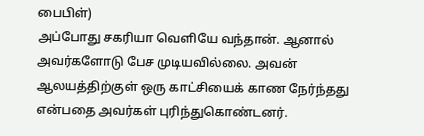பைபிள்)
அப்போது சகரியா வெளியே வந்தான். ஆனால் அவர்களோடு பேச முடியவில்லை. அவன் ஆலயத்திற்குள் ஒரு காட்சியைக் காண நேர்ந்தது என்பதை அவர்கள் புரிந்துகொண்டனர்.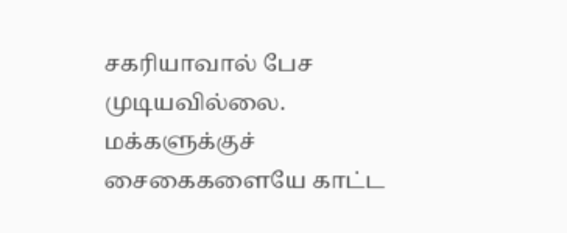சகரியாவால் பேச முடியவில்லை. மக்களுக்குச் சைகைகளையே காட்ட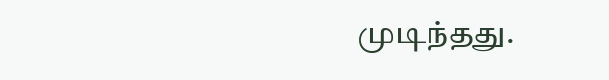முடிந்தது.